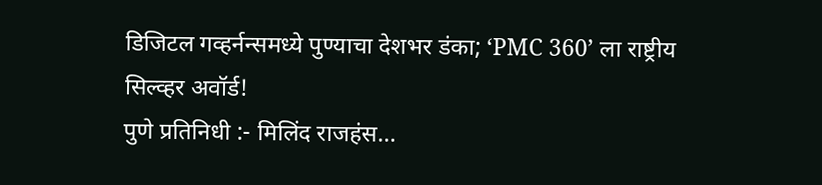डिजिटल गव्हर्नन्समध्ये पुण्याचा देशभर डंका; ‘PMC 360’ ला राष्ट्रीय सिल्व्हर अवॉर्ड!
पुणे प्रतिनिधी :- मिलिंद राजहंस…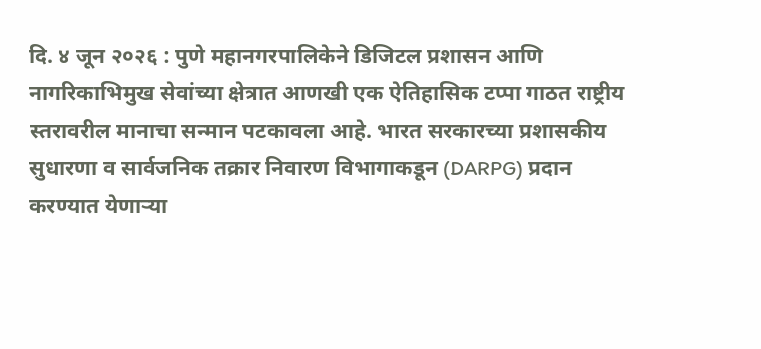दि. ४ जून २०२६ : पुणे महानगरपालिकेने डिजिटल प्रशासन आणि नागरिकाभिमुख सेवांच्या क्षेत्रात आणखी एक ऐतिहासिक टप्पा गाठत राष्ट्रीय स्तरावरील मानाचा सन्मान पटकावला आहे. भारत सरकारच्या प्रशासकीय सुधारणा व सार्वजनिक तक्रार निवारण विभागाकडून (DARPG) प्रदान करण्यात येणाऱ्या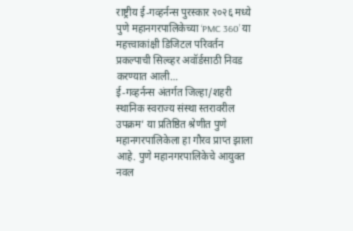राष्ट्रीय ई-गव्हर्नन्स पुरस्कार २०२६ मध्ये पुणे महानगरपालिकेच्या ‘PMC 360’ या महत्त्वाकांक्षी डिजिटल परिवर्तन प्रकल्पाची सिल्व्हर अवॉर्डसाठी निवड करण्यात आली…
ई-गव्हर्नन्स अंतर्गत जिल्हा/शहरी स्थानिक स्वराज्य संस्था स्तरावरील उपक्रम’ या प्रतिष्ठित श्रेणीत पुणे महानगरपालिकेला हा गौरव प्राप्त झाला आहे. पुणे महानगरपालिकेचे आयुक्त नवल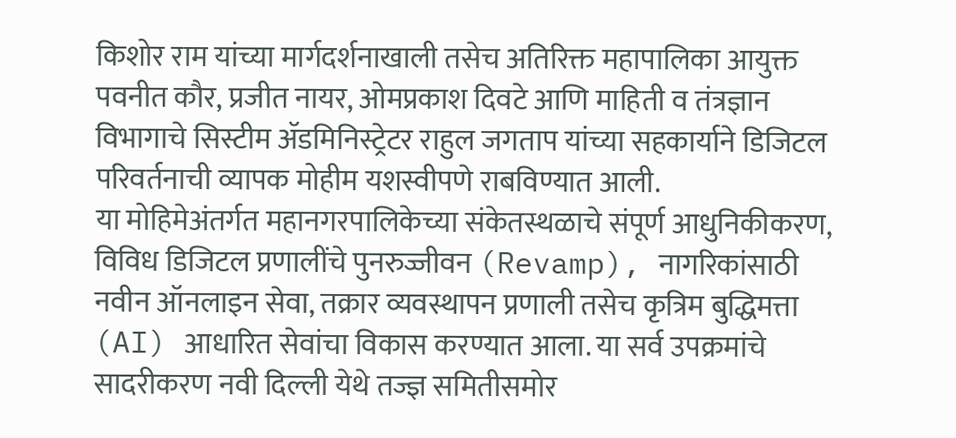किशोर राम यांच्या मार्गदर्शनाखाली तसेच अतिरिक्त महापालिका आयुक्त पवनीत कौर, प्रजीत नायर, ओमप्रकाश दिवटे आणि माहिती व तंत्रज्ञान विभागाचे सिस्टीम ॲडमिनिस्ट्रेटर राहुल जगताप यांच्या सहकार्याने डिजिटल परिवर्तनाची व्यापक मोहीम यशस्वीपणे राबविण्यात आली.
या मोहिमेअंतर्गत महानगरपालिकेच्या संकेतस्थळाचे संपूर्ण आधुनिकीकरण, विविध डिजिटल प्रणालींचे पुनरुज्जीवन (Revamp), नागरिकांसाठी नवीन ऑनलाइन सेवा, तक्रार व्यवस्थापन प्रणाली तसेच कृत्रिम बुद्धिमत्ता (AI) आधारित सेवांचा विकास करण्यात आला. या सर्व उपक्रमांचे सादरीकरण नवी दिल्ली येथे तज्ज्ञ समितीसमोर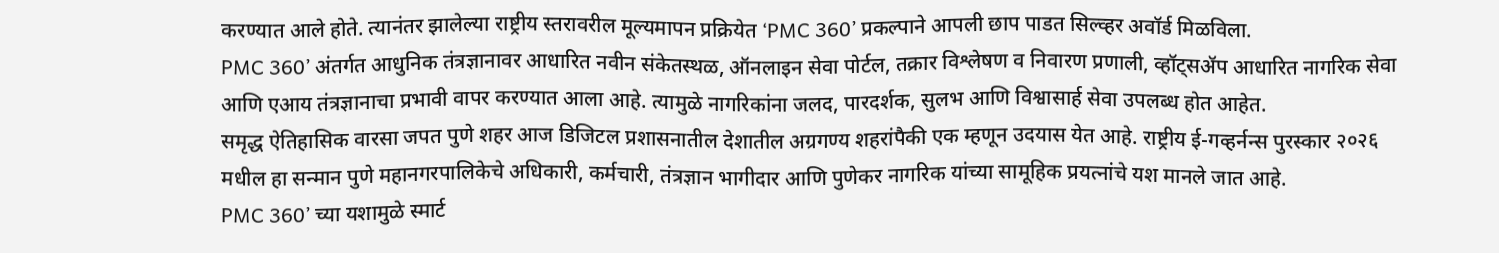करण्यात आले होते. त्यानंतर झालेल्या राष्ट्रीय स्तरावरील मूल्यमापन प्रक्रियेत ‘PMC 360’ प्रकल्पाने आपली छाप पाडत सिल्व्हर अवॉर्ड मिळविला.
PMC 360’ अंतर्गत आधुनिक तंत्रज्ञानावर आधारित नवीन संकेतस्थळ, ऑनलाइन सेवा पोर्टल, तक्रार विश्लेषण व निवारण प्रणाली, व्हॉट्सॲप आधारित नागरिक सेवा आणि एआय तंत्रज्ञानाचा प्रभावी वापर करण्यात आला आहे. त्यामुळे नागरिकांना जलद, पारदर्शक, सुलभ आणि विश्वासार्ह सेवा उपलब्ध होत आहेत.
समृद्ध ऐतिहासिक वारसा जपत पुणे शहर आज डिजिटल प्रशासनातील देशातील अग्रगण्य शहरांपैकी एक म्हणून उदयास येत आहे. राष्ट्रीय ई-गव्हर्नन्स पुरस्कार २०२६ मधील हा सन्मान पुणे महानगरपालिकेचे अधिकारी, कर्मचारी, तंत्रज्ञान भागीदार आणि पुणेकर नागरिक यांच्या सामूहिक प्रयत्नांचे यश मानले जात आहे.
PMC 360’ च्या यशामुळे स्मार्ट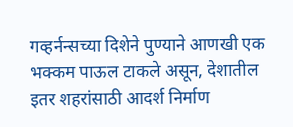गव्हर्नन्सच्या दिशेने पुण्याने आणखी एक भक्कम पाऊल टाकले असून, देशातील इतर शहरांसाठी आदर्श निर्माण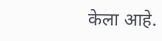केला आहे.